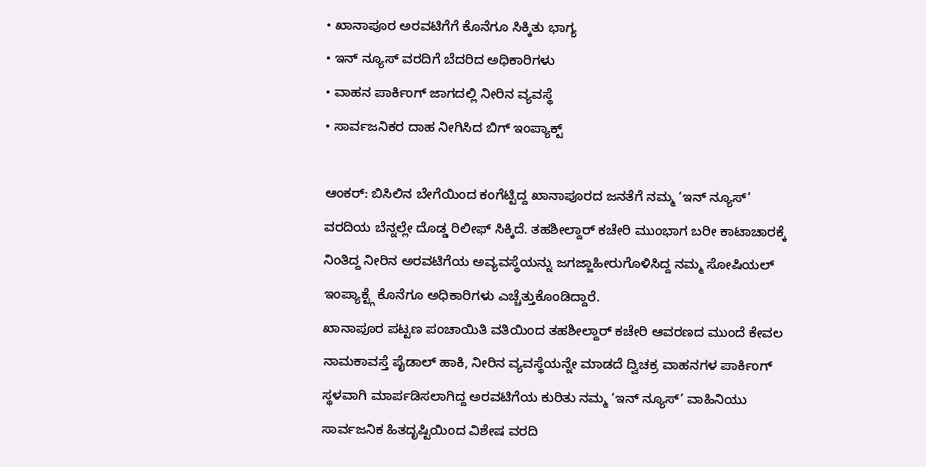• ಖಾನಾಪೂರ ಅರವಟಿಗೆಗೆ ಕೊನೆಗೂ ಸಿಕ್ಕಿತು ಭಾಗ್ಯ
• ಇನ್ ನ್ಯೂಸ್ ವರದಿಗೆ ಬೆದರಿದ ಅಧಿಕಾರಿಗಳು
• ವಾಹನ ಪಾರ್ಕಿಂಗ್ ಜಾಗದಲ್ಲಿ ನೀರಿನ ವ್ಯವಸ್ಥೆ
• ಸಾರ್ವಜನಿಕರ ದಾಹ ನೀಗಿಸಿದ ಬಿಗ್ ಇಂಪ್ಯಾಕ್ಟ್

ಆಂಕರ್: ಬಿಸಿಲಿನ ಬೇಗೆಯಿಂದ ಕಂಗೆಟ್ಟಿದ್ದ ಖಾನಾಪೂರದ ಜನತೆಗೆ ನಮ್ಮ ‘ಇನ್ ನ್ಯೂಸ್’ ವರದಿಯ ಬೆನ್ನಲ್ಲೇ ದೊಡ್ಡ ರಿಲೀಫ್ ಸಿಕ್ಕಿದೆ. ತಹಶೀಲ್ದಾರ್ ಕಚೇರಿ ಮುಂಭಾಗ ಬರೀ ಕಾಟಾಚಾರಕ್ಕೆ ನಿಂತಿದ್ದ ನೀರಿನ ಅರವಟಿಗೆಯ ಅವ್ಯವಸ್ಥೆಯನ್ನು ಜಗಜ್ಜಾಹೀರುಗೊಳಿಸಿದ್ದ ನಮ್ಮ ಸೋಷಿಯಲ್ ಇಂಪ್ಯಾಕ್ಟ್ಗೆ ಕೊನೆಗೂ ಅಧಿಕಾರಿಗಳು ಎಚ್ಚೆತ್ತುಕೊಂಡಿದ್ದಾರೆ.
ಖಾನಾಪೂರ ಪಟ್ಟಣ ಪಂಚಾಯಿತಿ ವತಿಯಿಂದ ತಹಶೀಲ್ದಾರ್ ಕಚೇರಿ ಆವರಣದ ಮುಂದೆ ಕೇವಲ ನಾಮಕಾವಸ್ತೆ ಪೈಡಾಲ್ ಹಾಕಿ, ನೀರಿನ ವ್ಯವಸ್ಥೆಯನ್ನೇ ಮಾಡದೆ ದ್ವಿಚಕ್ರ ವಾಹನಗಳ ಪಾರ್ಕಿಂಗ್ ಸ್ಥಳವಾಗಿ ಮಾರ್ಪಡಿಸಲಾಗಿದ್ದ ಅರವಟಿಗೆಯ ಕುರಿತು ನಮ್ಮ ‘ಇನ್ ನ್ಯೂಸ್’ ವಾಹಿನಿಯು ಸಾರ್ವಜನಿಕ ಹಿತದೃಷ್ಟಿಯಿಂದ ವಿಶೇಷ ವರದಿ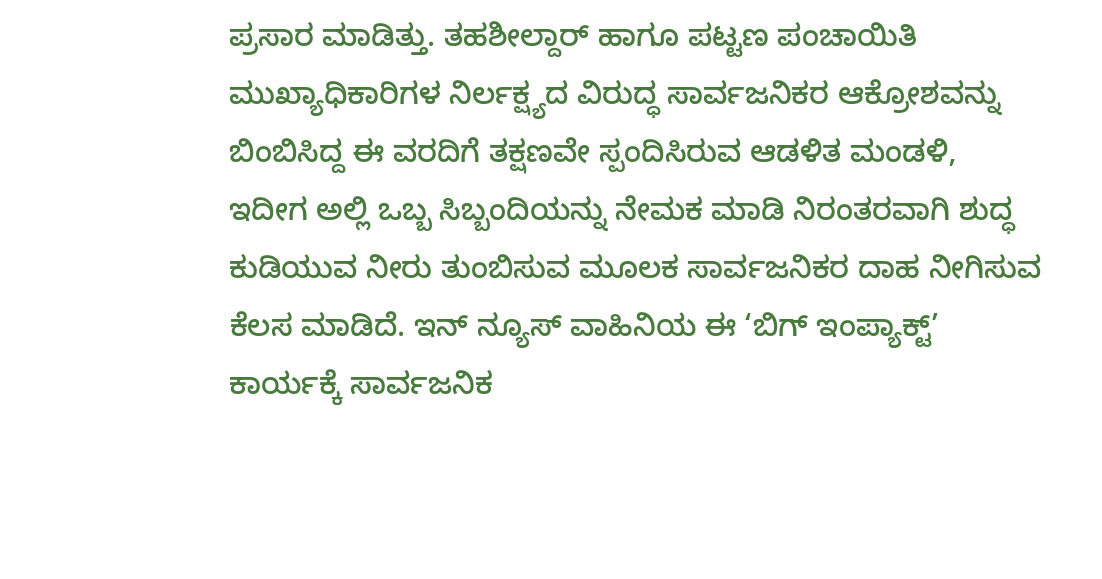ಪ್ರಸಾರ ಮಾಡಿತ್ತು. ತಹಶೀಲ್ದಾರ್ ಹಾಗೂ ಪಟ್ಟಣ ಪಂಚಾಯಿತಿ ಮುಖ್ಯಾಧಿಕಾರಿಗಳ ನಿರ್ಲಕ್ಷ್ಯದ ವಿರುದ್ಧ ಸಾರ್ವಜನಿಕರ ಆಕ್ರೋಶವನ್ನು ಬಿಂಬಿಸಿದ್ದ ಈ ವರದಿಗೆ ತಕ್ಷಣವೇ ಸ್ಪಂದಿಸಿರುವ ಆಡಳಿತ ಮಂಡಳಿ, ಇದೀಗ ಅಲ್ಲಿ ಒಬ್ಬ ಸಿಬ್ಬಂದಿಯನ್ನು ನೇಮಕ ಮಾಡಿ ನಿರಂತರವಾಗಿ ಶುದ್ಧ ಕುಡಿಯುವ ನೀರು ತುಂಬಿಸುವ ಮೂಲಕ ಸಾರ್ವಜನಿಕರ ದಾಹ ನೀಗಿಸುವ ಕೆಲಸ ಮಾಡಿದೆ. ಇನ್ ನ್ಯೂಸ್ ವಾಹಿನಿಯ ಈ ‘ಬಿಗ್ ಇಂಪ್ಯಾಕ್ಟ್’ ಕಾರ್ಯಕ್ಕೆ ಸಾರ್ವಜನಿಕ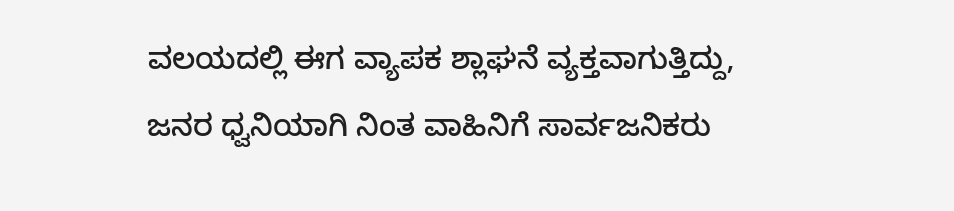ವಲಯದಲ್ಲಿ ಈಗ ವ್ಯಾಪಕ ಶ್ಲಾಘನೆ ವ್ಯಕ್ತವಾಗುತ್ತಿದ್ದು, ಜನರ ಧ್ವನಿಯಾಗಿ ನಿಂತ ವಾಹಿನಿಗೆ ಸಾರ್ವಜನಿಕರು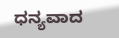ಧನ್ಯವಾದ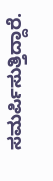ಸಮರ್ಪಿಸುತ್ತಿದ್ದಾರೆ.